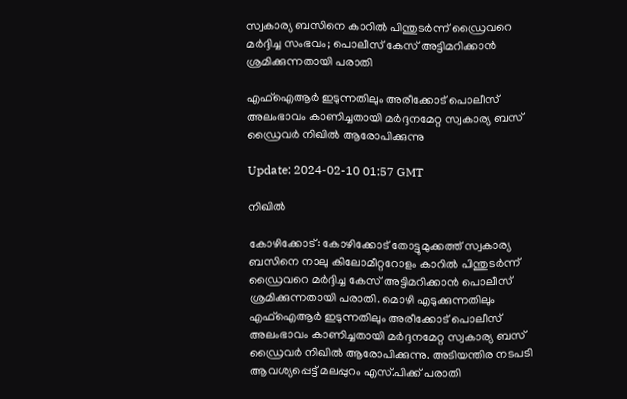സ്വകാര്യ ബസിനെ കാറിൽ പിന്തുടർന്ന് ഡ്രൈവറെ മർദ്ദിച്ച സംഭവം; പൊലീസ് കേസ് അട്ടിമറിക്കാന്‍ ശ്രമിക്കുന്നതായി പരാതി

എഫ്ഐആര്‍ ഇടുന്നതിലും അരീക്കോട് പൊലീസ് അലംഭാവം കാണിച്ചതായി മർദ്ദനമേറ്റ സ്വകാര്യ ബസ് ഡ്രൈവർ നിഖിൽ ആരോപിക്കുന്നു

Update: 2024-02-10 01:57 GMT

നിഖില്‍

കോഴിക്കോട്: കോഴിക്കോട് തോട്ടുമുക്കത്ത് സ്വകാര്യ ബസിനെ നാലു കിലോമീറ്ററോളം കാറിൽ പിന്തുടർന്ന് ഡ്രൈവറെ മർദ്ദിച്ച കേസ് അട്ടിമറിക്കാൻ പൊലീസ് ശ്രമിക്കുന്നതായി പരാതി. മൊഴി എടുക്കുന്നതിലും എഫ്ഐആര്‍ ഇടുന്നതിലും അരീക്കോട് പൊലീസ് അലംഭാവം കാണിച്ചതായി മർദ്ദനമേറ്റ സ്വകാര്യ ബസ് ഡ്രൈവർ നിഖിൽ ആരോപിക്കുന്നു. അടിയന്തിര നടപടി ആവശ്യപ്പെട്ട് മലപ്പുറം എസ്.പിക്ക് പരാതി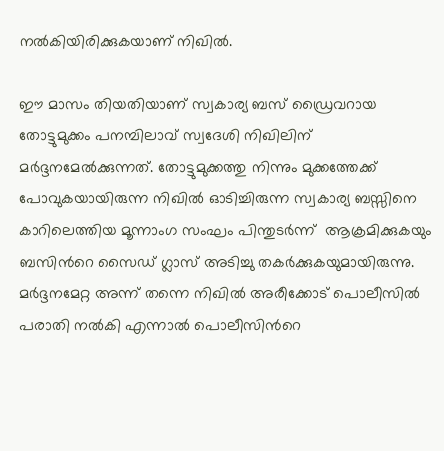നൽകിയിരിക്കുകയാണ് നിഖിൽ.

ഈ മാസം തിയതിയാണ് സ്വകാര്യ ബസ് ഡ്രൈവറായ തോട്ടുമുക്കം പനമ്പിലാവ് സ്വദേശി നിഖിലിന് മർദ്ദനമേൽക്കുന്നത്. തോട്ടുമുക്കത്തു നിന്നും മുക്കത്തേക്ക് പോവുകയായിരുന്ന നിഖിൽ ഓടിച്ചിരുന്ന സ്വകാര്യ ബസ്സിനെ കാറിലെത്തിയ മൂന്നാംഗ സംഘം പിന്തുടർന്ന് ‌ ആക്രമിക്കുകയും ബസിന്‍റെ സൈഡ് ഗ്ലാസ് അടിച്ചു തകർക്കുകയുമായിരുന്നു. മർദ്ദനമേറ്റ അന്ന് തന്നെ നിഖിൽ അരീക്കോട് പൊലീസിൽ പരാതി നൽകി എന്നാൽ പൊലീസിന്‍റെ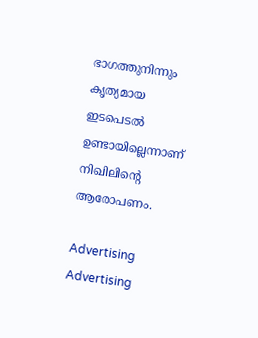ഭാഗത്തുനിന്നും കൃത്യമായ ഇടപെടൽ ഉണ്ടായില്ലെന്നാണ് നിഖിലിന്‍റെ ആരോപണം.

Advertising
Advertising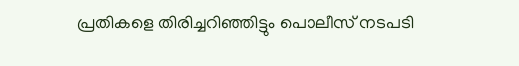പ്രതികളെ തിരിച്ചറിഞ്ഞിട്ടും പൊലീസ് നടപടി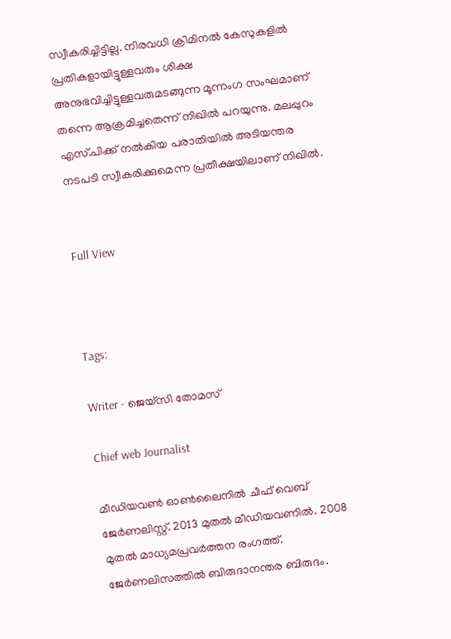സ്വീകരിച്ചിട്ടില്ല. നിരവധി ക്രിമിനൽ കേസുകളിൽ പ്രതികളായിട്ടുള്ളവരും ശിക്ഷ അനുഭവിച്ചിട്ടുള്ളവരുമടങ്ങുന്ന മൂന്നംഗ സംഘമാണ് തന്നെ ആക്രമിച്ചതെന്ന് നിഖിൽ പറയുന്നു. മലപ്പുറം എസ്.പിക്ക് നൽകിയ പരാതിയിൽ അടിയന്തര നടപടി സ്വീകരിക്കുമെന്ന പ്രതീക്ഷയിലാണ് നിഖിൽ.


Full View



Tags:

Writer - ജെയ്സി തോമസ്

Chief web Journalist

മീഡിയവൺ ഓൺലൈനിൽ ചീഫ് വെബ് ജേർണലിസ്റ്റ്. 2013 മുതൽ മീഡിയവണിൽ. 2008 മുതൽ മാധ്യമപ്രവർത്തന രംഗത്ത്. ജേർണലിസത്തിൽ ബിരുദാനന്തര ബിരുദം.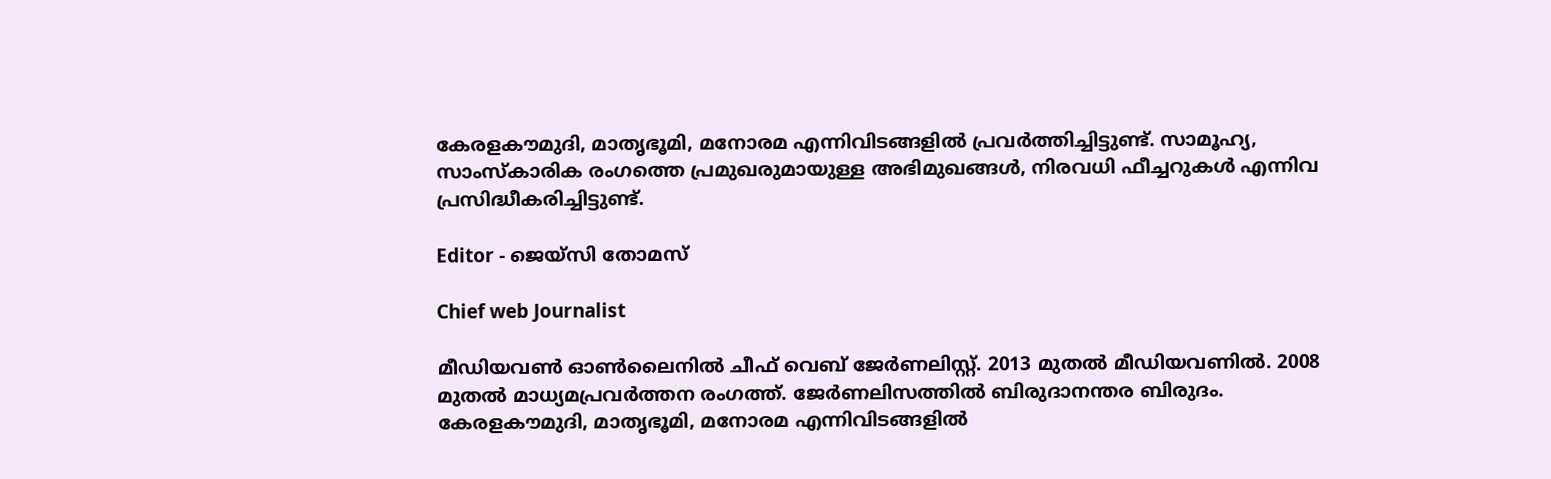കേരളകൗമുദി, മാതൃഭൂമി, മനോരമ എന്നിവിടങ്ങളിൽ പ്രവർത്തിച്ചിട്ടുണ്ട്. സാമൂഹ്യ, സാംസ്‌കാരിക രംഗത്തെ പ്രമുഖരുമായുള്ള അഭിമുഖങ്ങൾ, നിരവധി ഫീച്ചറുകൾ എന്നിവ പ്രസിദ്ധീകരിച്ചിട്ടുണ്ട്.

Editor - ജെയ്സി തോമസ്

Chief web Journalist

മീഡിയവൺ ഓൺലൈനിൽ ചീഫ് വെബ് ജേർണലിസ്റ്റ്. 2013 മുതൽ മീഡിയവണിൽ. 2008 മുതൽ മാധ്യമപ്രവർത്തന രംഗത്ത്. ജേർണലിസത്തിൽ ബിരുദാനന്തര ബിരുദം. കേരളകൗമുദി, മാതൃഭൂമി, മനോരമ എന്നിവിടങ്ങളിൽ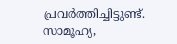പ്രവർത്തിച്ചിട്ടുണ്ട്. സാമൂഹ്യ,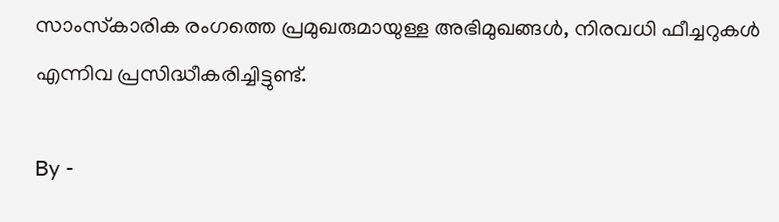സാംസ്‌കാരിക രംഗത്തെ പ്രമുഖരുമായുള്ള അഭിമുഖങ്ങൾ, നിരവധി ഫീച്ചറുകൾ എന്നിവ പ്രസിദ്ധീകരിച്ചിട്ടുണ്ട്.

By -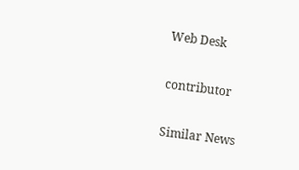Web Desk

contributor

Similar News